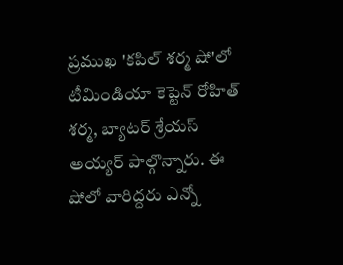ప్రముఖ 'కపిల్ శర్మ షో'లో టీమిండియా కెప్టెన్ రోహిత్ శర్మ, బ్యాటర్ శ్రేయస్ అయ్యర్ పాల్గొన్నారు. ఈ షోలో వారిద్దరు ఎన్నో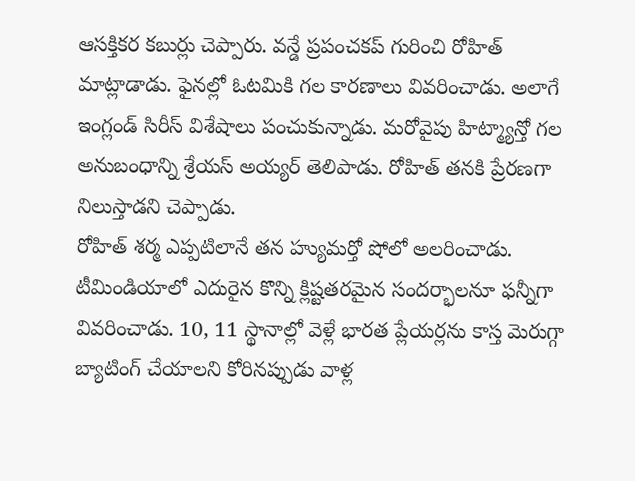ఆసక్తికర కబుర్లు చెప్పారు. వన్డే ప్రపంచకప్ గురించి రోహిత్ మాట్లాడాడు. ఫైనల్లో ఓటమికి గల కారణాలు వివరించాడు. అలాగే ఇంగ్లండ్ సిరీస్ విశేషాలు పంచుకున్నాడు. మరోవైపు హిట్మ్యాన్తో గల అనుబంధాన్ని శ్రేయస్ అయ్యర్ తెలిపాడు. రోహిత్ తనకి ప్రేరణగా నిలుస్తాడని చెప్పాడు.
రోహిత్ శర్మ ఎప్పటిలానే తన హ్యుమర్తో షోలో అలరించాడు. టీమిండియాలో ఎదురైన కొన్ని క్లిష్టతరమైన సందర్భాలనూ ఫన్నీగా వివరించాడు. 10, 11 స్థానాల్లో వెళ్లే భారత ప్లేయర్లను కాస్త మెరుగ్గా బ్యాటింగ్ చేయాలని కోరినప్పుడు వాళ్ల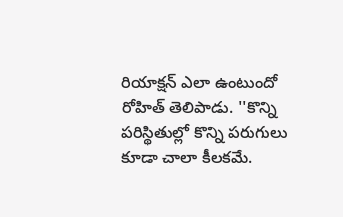రియాక్షన్ ఎలా ఉంటుందో రోహిత్ తెలిపాడు. ''కొన్ని పరిస్థితుల్లో కొన్ని పరుగులు కూడా చాలా కీలకమే.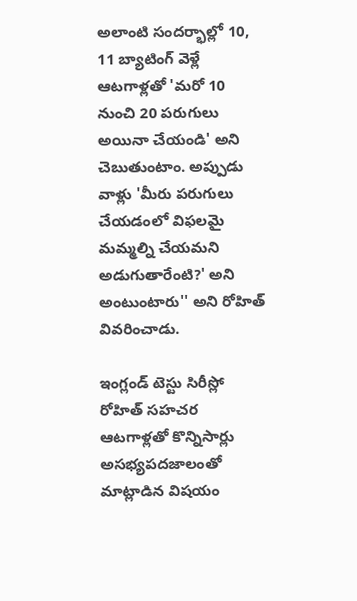అలాంటి సందర్భాల్లో 10, 11 బ్యాటింగ్ వెళ్లే ఆటగాళ్లతో 'మరో 10 నుంచి 20 పరుగులు అయినా చేయండి' అని చెబుతుంటాం. అప్పుడు వాళ్లు 'మీరు పరుగులు చేయడంలో విఫలమై మమ్మల్ని చేయమని అడుగుతారేంటి?' అని అంటుంటారు'' అని రోహిత్ వివరించాడు.

ఇంగ్లండ్ టెస్టు సిరీస్లో రోహిత్ సహచర ఆటగాళ్లతో కొన్నిసార్లు అసభ్యపదజాలంతో మాట్లాడిన విషయం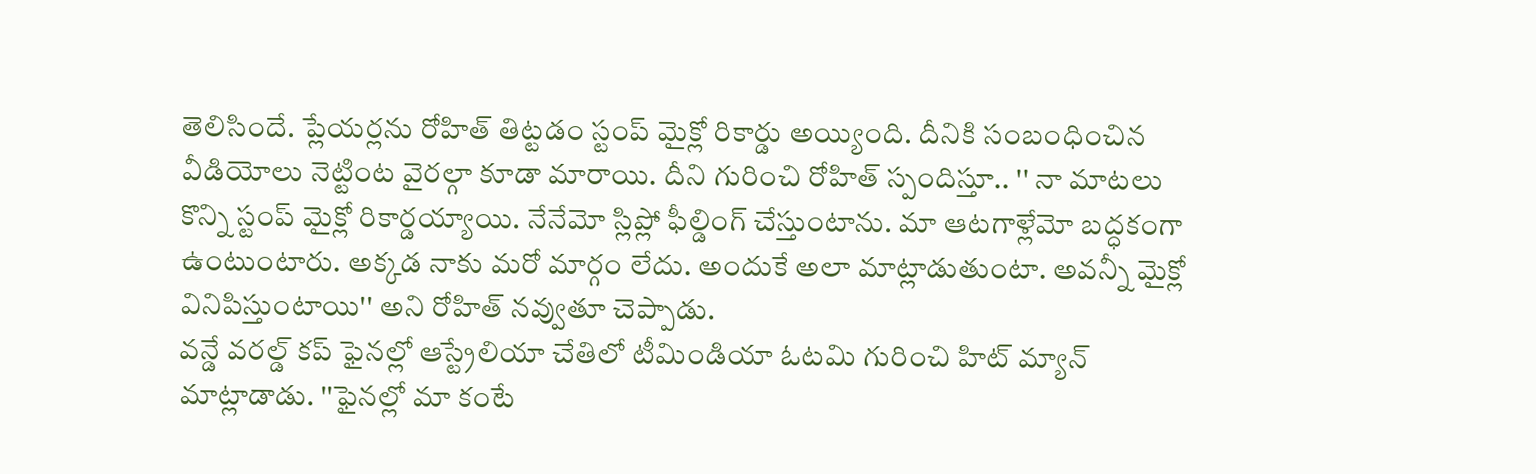తెలిసిందే. ప్లేయర్లను రోహిత్ తిట్టడం స్టంప్ మైక్లో రికార్డు అయ్యింది. దీనికి సంబంధించిన వీడియోలు నెట్టింట వైరల్గా కూడా మారాయి. దీని గురించి రోహిత్ స్పందిస్తూ.. '' నా మాటలు కొన్ని స్టంప్ మైక్లో రికార్డయ్యాయి. నేనేమో స్లిప్లో ఫీల్డింగ్ చేస్తుంటాను. మా ఆటగాళ్లేమో బద్ధకంగా ఉంటుంటారు. అక్కడ నాకు మరో మార్గం లేదు. అందుకే అలా మాట్లాడుతుంటా. అవన్నీ మైక్లో వినిపిస్తుంటాయి'' అని రోహిత్ నవ్వుతూ చెప్పాడు.
వన్డే వరల్డ్ కప్ ఫైనల్లో ఆస్ట్రేలియా చేతిలో టీమిండియా ఓటమి గురించి హిట్ మ్యాన్ మాట్లాడాడు. ''ఫైనల్లో మా కంటే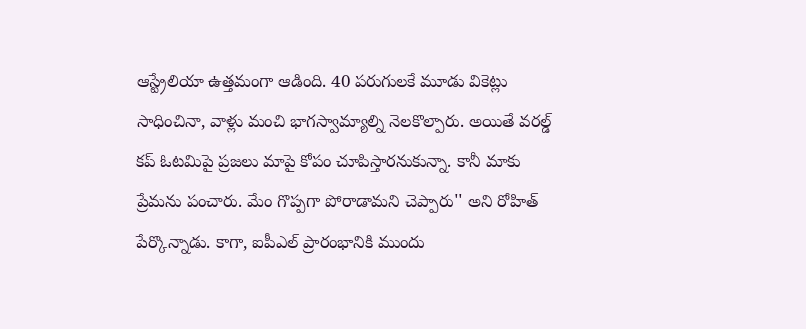ఆస్ట్రేలియా ఉత్తమంగా ఆడింది. 40 పరుగులకే మూడు వికెట్లు సాధించినా, వాళ్లు మంచి భాగస్వామ్యాల్ని నెలకొల్పారు. అయితే వరల్డ్ కప్ ఓటమిపై ప్రజలు మాపై కోపం చూపిస్తారనుకున్నా. కానీ మాకు ప్రేమను పంచారు. మేం గొప్పగా పోరాడామని చెప్పారు'' అని రోహిత్ పేర్కొన్నాడు. కాగా, ఐపీఎల్ ప్రారంభానికి ముందు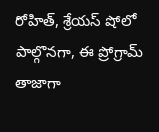రోహిత్, శ్రేయస్ షోలో పాల్గొనగా, ఈ ప్రోగ్రామ్ తాజాగా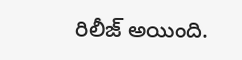రిలీజ్ అయింది.